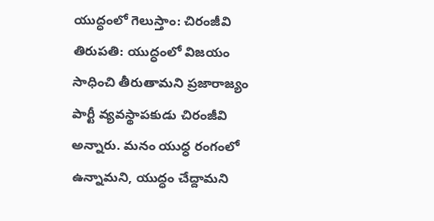యుద్ధంలో గెలుస్తాం: చిరంజీవి
తిరుపతి: యుద్ధంలో విజయం సాధించి తీరుతామని ప్రజారాజ్యం పార్టీ వ్యవస్థాపకుడు చిరంజీవి అన్నారు. మనం యుధ్ధ రంగంలో ఉన్నామని, యుద్ధం చేద్దామని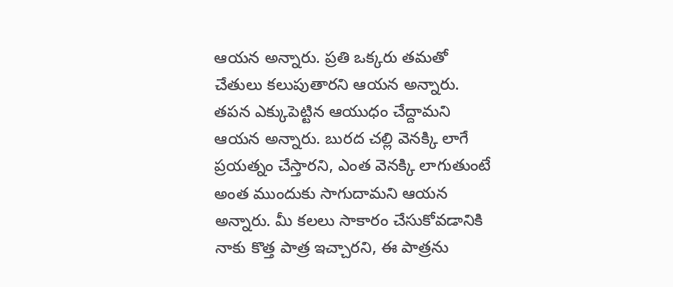ఆయన అన్నారు. ప్రతి ఒక్కరు తమతో చేతులు కలుపుతారని ఆయన అన్నారు. తపన ఎక్కుపెట్టిన ఆయుధం చేద్దామని ఆయన అన్నారు. బురద చల్లి వెనక్కి లాగే ప్రయత్నం చేస్తారని, ఎంత వెనక్కి లాగుతుంటే అంత ముందుకు సాగుదామని ఆయన అన్నారు. మీ కలలు సాకారం చేసుకోవడానికి నాకు కొత్త పాత్ర ఇచ్చారని, ఈ పాత్రను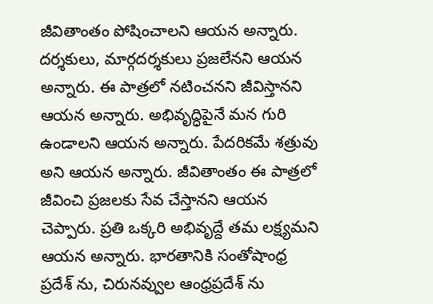జీవితాంతం పోషించాలని ఆయన అన్నారు.
దర్శకులు, మార్గదర్శకులు ప్రజలేనని ఆయన అన్నారు. ఈ పాత్రలో నటించనని జీవిస్తానని ఆయన అన్నారు. అభివృద్ధిపైనే మన గురి ఉండాలని ఆయన అన్నారు. పేదరికమే శత్రువు అని ఆయన అన్నారు. జీవితాంతం ఈ పాత్రలో జీవించి ప్రజలకు సేవ చేస్తానని ఆయన చెప్పారు. ప్రతి ఒక్కరి అభివృద్దే తమ లక్ష్యమని ఆయన అన్నారు. భారతానికి సంతోషాంధ్ర ప్రదేశ్ ను, చిరునవ్వుల ఆంధ్రప్రదేశ్ ను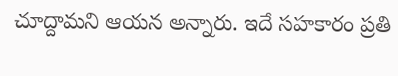చూద్దామని ఆయన అన్నారు. ఇదే సహకారం ప్రతి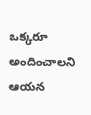ఒక్కరూ అందించాలని ఆయన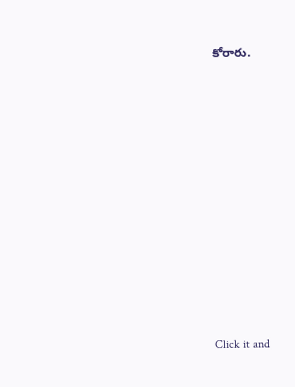కోరారు.












Click it and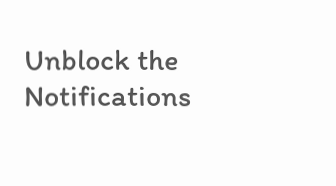Unblock the Notifications